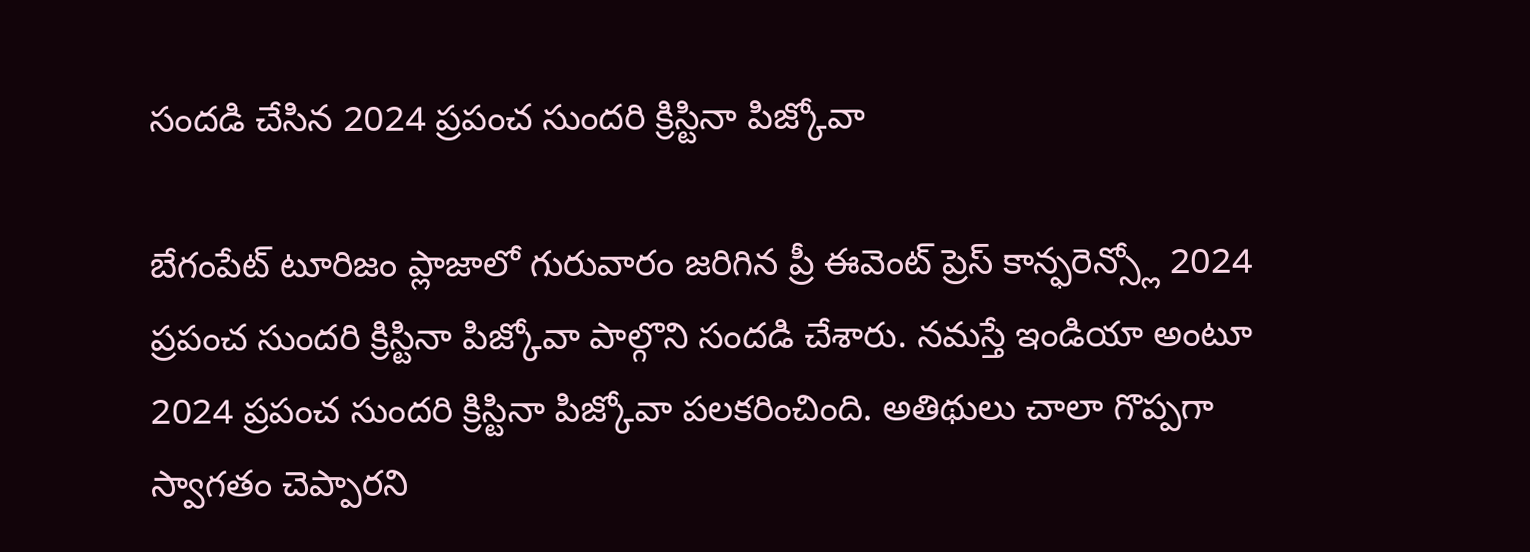సందడి చేసిన 2024 ప్రపంచ సుందరి క్రిస్టినా పిజ్కోవా

బేగంపేట్ టూరిజం ప్లాజాలో గురువారం జరిగిన ప్రీ ఈవెంట్ ప్రెస్ కాన్ఫరెన్స్లో 2024 ప్రపంచ సుందరి క్రిస్టినా పిజ్కోవా పాల్గొని సందడి చేశారు. నమస్తే ఇండియా అంటూ 2024 ప్రపంచ సుందరి క్రిస్టినా పిజ్కోవా పలకరించింది. అతిథులు చాలా గొప్పగా స్వాగతం చెప్పారని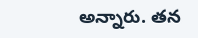అన్నారు. తన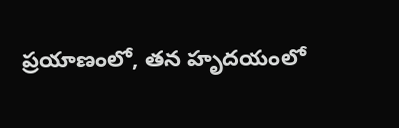ప్రయాణంలో, తన హృదయంలో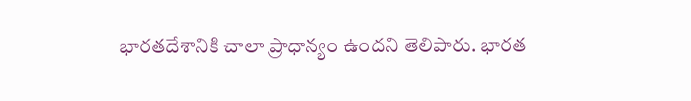భారతదేశానికి చాలా ప్రాధాన్యం ఉందని తెలిపారు. భారత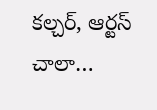కల్చర్, ఆర్టస్ చాలా…